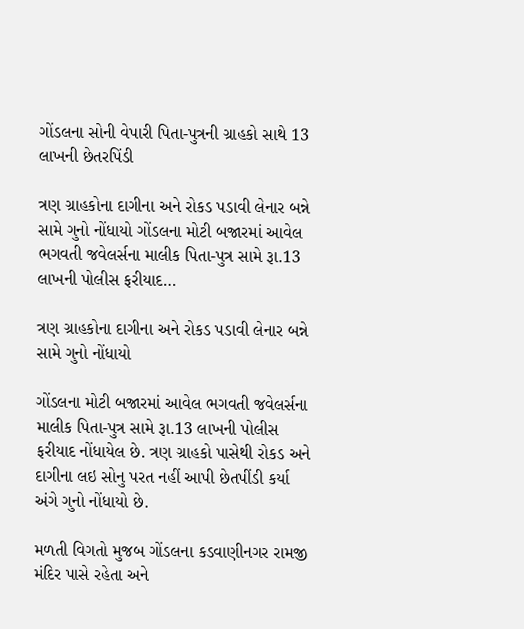ગોંડલના સોની વેપારી પિતા-પુત્રની ગ્રાહકો સાથે 13 લાખની છેતરપિંડી

ત્રણ ગ્રાહકોના દાગીના અને રોકડ પડાવી લેનાર બન્ને સામે ગુનો નોંધાયો ગોંડલના મોટી બજારમાં આવેલ ભગવતી જવેલર્સના માલીક પિતા-પુત્ર સામે રૂા.13 લાખની પોલીસ ફરીયાદ…

ત્રણ ગ્રાહકોના દાગીના અને રોકડ પડાવી લેનાર બન્ને સામે ગુનો નોંધાયો

ગોંડલના મોટી બજારમાં આવેલ ભગવતી જવેલર્સના માલીક પિતા-પુત્ર સામે રૂા.13 લાખની પોલીસ ફરીયાદ નોંધાયેલ છે. ત્રણ ગ્રાહકો પાસેથી રોકડ અને દાગીના લઇ સોનુ પરત નહીં આપી છેતપીંડી કર્યા અંગે ગુનો નોંધાયો છે.

મળતી વિગતો મુજબ ગોંડલના કડવાણીનગર રામજી મંદિર પાસે રહેતા અને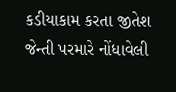કડીયાકામ કરતા જીતેશ જેન્તી પરમારે નોંધાવેલી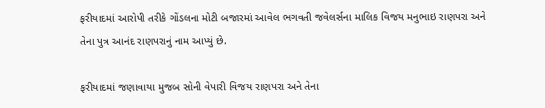ફરીયાદમાં આરોપી તરીકે ગોંડલના મોટી બજારમાં આવેલ ભગવતી જવેલર્સના માલિક વિજય મનુભાઇ રાણપરા અને તેના પુત્ર આનંદ રાણપરાનું નામ આપ્યું છે.

ફરીયાદમાં જણાવાયા મુજબ સોની વેપારી વિજય રાણપરા અને તેના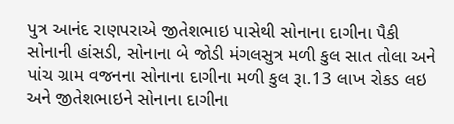પુત્ર આનંદ રાણપરાએ જીતેશભાઇ પાસેથી સોનાના દાગીના પૈકી સોનાની હાંસડી, સોનાના બે જોડી મંગલસુત્ર મળી કુલ સાત તોલા અને પાંચ ગ્રામ વજનના સોનાના દાગીના મળી કુલ રૂા.13 લાખ રોકડ લઇ અને જીતેશભાઇને સોનાના દાગીના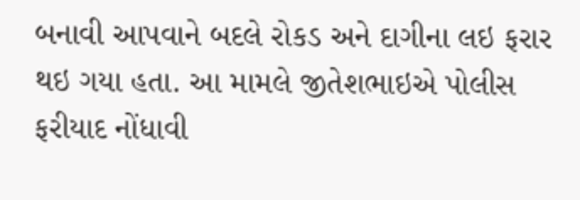બનાવી આપવાને બદલે રોકડ અને દાગીના લઇ ફરાર થઇ ગયા હતા. આ મામલે જીતેશભાઇએ પોલીસ ફરીયાદ નોંધાવી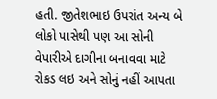હતી. જીતેશભાઇ ઉપરાંત અન્ય બે લોકો પાસેથી પણ આ સોની વેપારીએ દાગીના બનાવવા માટે રોકડ લઇ અને સોનું નહીં આપતા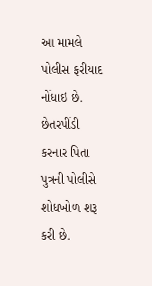આ મામલે પોલીસ ફરીયાદ નોંધાઇ છે. છેતરપીંડી કરનાર પિતા પુત્રની પોલીસે શોધખોળ શરૂ કરી છે.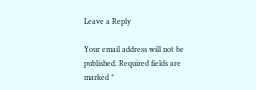Leave a Reply

Your email address will not be published. Required fields are marked *